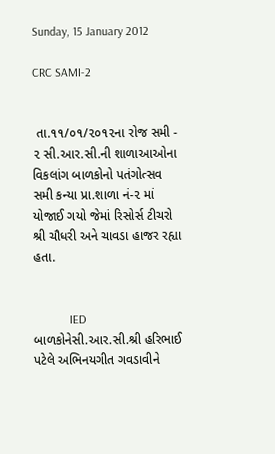Sunday, 15 January 2012

CRC SAMI-2


 તા.૧૧/૦૧/૨૦૧૨ના રોજ સમી - ૨ સી.આર.સી.ની શાળાઆઓના વિકલાંગ બાળકોનો પતંગોત્સવ સમી કન્યા પ્રા.શાળા નં-૨ માં યોજાઈ ગયો જેમાં રિસોર્સ ટીચરો શ્રી ચૌધરી અને ચાવડા હાજર રહ્યા હતા.


            IED બાળકોનેસી.આર.સી.શ્રી હરિભાઈ પટેલે અભિનયગીત ગવડાવીને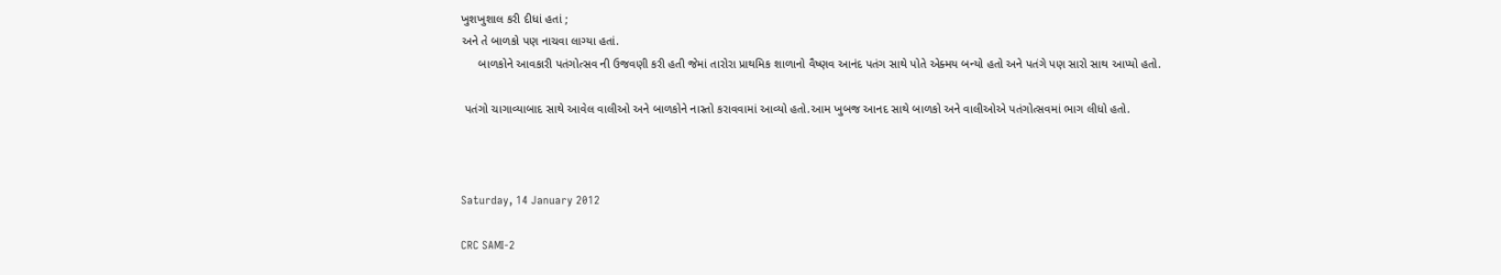ખુશખુશાલ કરી દીધાં હતાં ;
અને તે બાળકો પણ નાચવા લાગ્યા હતાં.
     બાળકોને આવકારી પતંગોત્સવ ની ઉજવણી કરી હતી જેમાં તારોરા પ્રાથમિક શાળાનો વૈષ્ણવ આનંદ પતંગ સાથે પોતે એક્મય બન્યો હતો અને પતંગે પણ સારો સાથ આપ્યો હતો.

 પતંગો ચાગાવ્યાબાદ સાથે આવેલ વાલીઓ અને બાળકોને નાસ્તો કરાવવામાં આવ્યો હતો.આમ ખુબજ આનદ સાથે બાળકો અને વાલીઓએ પતંગોત્સવમાં ભાગ લીધો હતો.



Saturday, 14 January 2012

CRC SAMI-2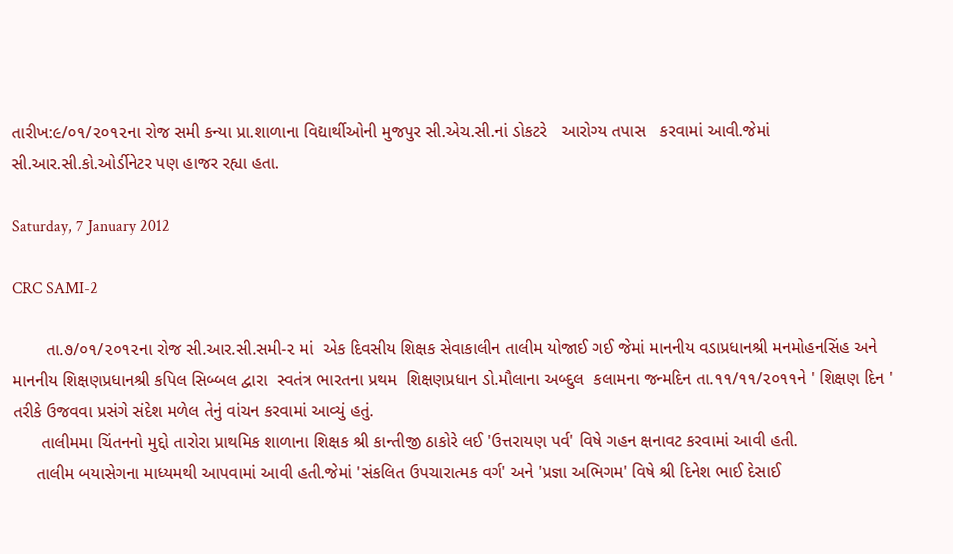તારીખ:૯/૦૧/૨૦૧૨ના રોજ સમી કન્યા પ્રા.શાળાના વિદ્યાર્થીઓની મુજપુર સી.એચ.સી.નાં ડોકટરે   આરોગ્ય તપાસ   કરવામાં આવી.જેમાં  સી.આર.સી.કો.ઓર્ડીનેટર પણ હાજર રહ્યા હતા.

Saturday, 7 January 2012

CRC SAMI-2

       તા.૭/૦૧/૨૦૧૨ના રોજ સી.આર.સી.સમી-૨ માં  એક દિવસીય શિક્ષક સેવાકાલીન તાલીમ યોજાઈ ગઈ જેમાં માનનીય વડાપ્રધાનશ્રી મનમોહનસિંહ અને માનનીય શિક્ષણપ્રધાનશ્રી કપિલ સિબ્બલ દ્વારા  સ્વતંત્ર ભારતના પ્રથમ  શિક્ષણપ્રધાન ડો.મૌલાના અબ્દુલ  કલામના જન્મદિન તા.૧૧/૧૧/૨૦૧૧ને ' શિક્ષણ દિન ' તરીકે ઉજવવા પ્રસંગે સંદેશ મળેલ તેનું વાંચન કરવામાં આવ્યું હતું.
      તાલીમમા ચિંતનનો મુદ્દો તારોરા પ્રાથમિક શાળાના શિક્ષક શ્રી કાન્તીજી ઠાકોરે લઈ 'ઉત્તરાયણ પર્વ' વિષે ગહન ક્ષનાવટ કરવામાં આવી હતી.
     તાલીમ બયાસેગના માધ્યમથી આપવામાં આવી હતી.જેમાં 'સંકલિત ઉપચારાત્મક વર્ગ' અને 'પ્રજ્ઞા અભિગમ' વિષે શ્રી દિનેશ ભાઈ દેસાઈ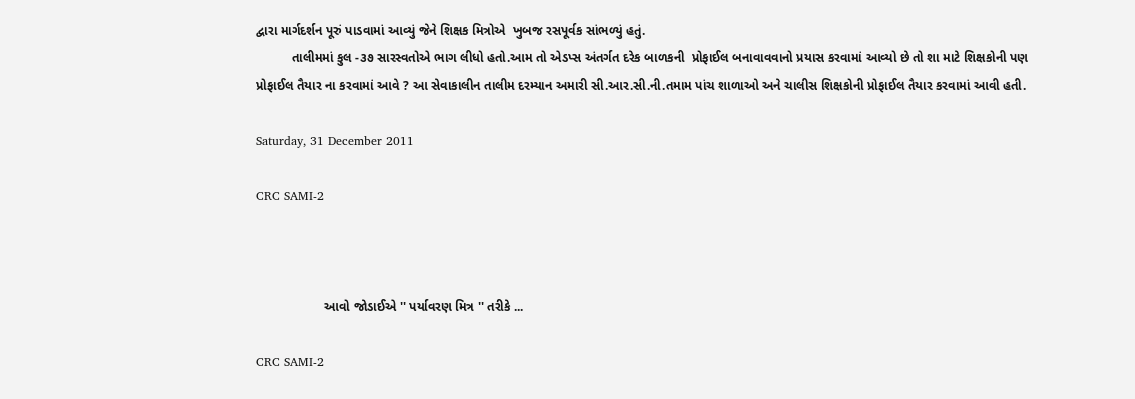દ્વારા માર્ગદર્શન પૂરું પાડવામાં આવ્યું જેને શિક્ષક મિત્રોએ  ખુબજ રસપૂર્વક સાંભળ્યું હતું.
          તાલીમમાં કુલ -૩૭ સારસ્વતોએ ભાગ લીધો હતો.આમ તો એડપ્સ અંતર્ગત દરેક બાળકની  પ્રોફાઈલ બનાવાવવાનો પ્રયાસ કરવામાં આવ્યો છે તો શા માટે શિક્ષકોની પણ પ્રોફાઈલ તૈયાર ના કરવામાં આવે ? આ સેવાકાલીન તાલીમ દરમ્યાન અમારી સી.આર.સી.ની.તમામ પાંચ શાળાઓ અને ચાલીસ શિક્ષકોની પ્રોફાઈલ તૈયાર કરવામાં આવી હતી.

Saturday, 31 December 2011

CRC SAMI-2



                   આવો જોડાઈએ '' પર્યાવરણ મિત્ર '' તરીકે ...

CRC SAMI-2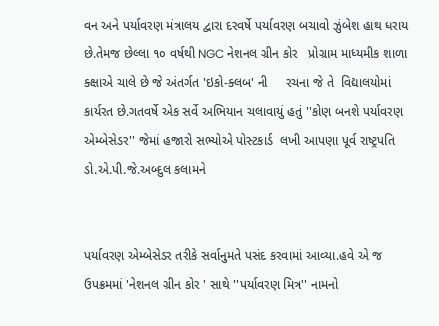વન અને પર્યાવરણ મંત્રાલય દ્વારા દરવર્ષે પર્યાવરણ બચાવો ઝુંબેશ હાથ ધરાય છે.તેમજ છેલ્લા ૧૦ વર્ષથી NGC નેશનલ ગ્રીન કોર   પ્રોગ્રામ માધ્યમીક શાળા  ક્ક્ષાએ ચાલે છે જે અંતર્ગત 'ઇકો-ક્લબ' ની     રચના જે તે  વિદ્યાલયોમાં કાર્યરત છે.ગતવર્ષે એક સર્વે અભિયાન ચલાવાયું હતું ''કોણ બનશે પર્યાવરણ એમ્બેસેડર'' જેમાં હજારો સભ્યોએ પોસ્ટકાર્ડ  લખી આપણા પૂર્વ રાષ્ટ્રપતિ ડો.એ.પી.જે.અબ્દુલ કલામને


પર્યાવરણ એમ્બેસેડર તરીકે સર્વાનુમતે પસંદ કરવામાં આવ્યા.હવે એ જ ઉપક્રમમાં 'નેશનલ ગ્રીન કોર ' સાથે ''પર્યાવરણ મિત્ર'' નામનો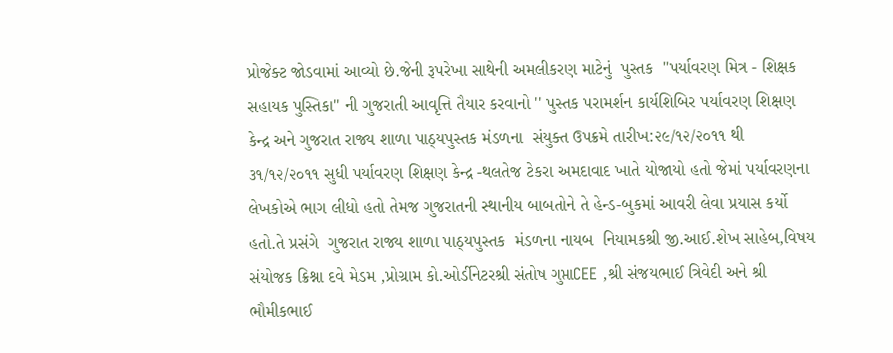પ્રોજેક્ટ જોડવામાં આવ્યો છે.જેની રૂપરેખા સાથેની અમલીકરણ માટેનું  પુસ્તક  ''પર્યાવરણ મિત્ર - શિક્ષક સહાયક પુસ્તિકા'' ની ગુજરાતી આવૃત્તિ તૈયાર કરવાનો '' પુસ્તક પરામર્શન કાર્યશિબિર પર્યાવરણ શિક્ષણ કેન્દ્ર અને ગુજરાત રાજ્ય શાળા પાઠ્યપુસ્તક મંડળના  સંયુક્ત ઉપક્રમે તારીખ:૨૯/૧૨/૨૦૧૧ થી ૩૧/૧૨/૨૦૧૧ સુધી પર્યાવરણ શિક્ષણ કેન્દ્ર -થલતેજ ટેકરા અમદાવાદ ખાતે યોજાયો હતો જેમાં પર્યાવરણના લેખકોએ ભાગ લીધો હતો તેમજ ગુજરાતની સ્થાનીય બાબતોને તે હેન્ડ-બુકમાં આવરી લેવા પ્રયાસ કર્યો હતો.તે પ્રસંગે  ગુજરાત રાજ્ય શાળા પાઠ્યપુસ્તક  મંડળના નાયબ  નિયામકશ્રી જી.આઈ.શેખ સાહેબ,વિષય સંયોજક ક્રિશ્ના દવે મેડમ ,પ્રોગ્રામ કો.ઓર્ડીનેટરશ્રી સંતોષ ગુપ્તાCEE ,શ્રી સંજયભાઈ ત્રિવેદી અને શ્રી ભૌમીકભાઈ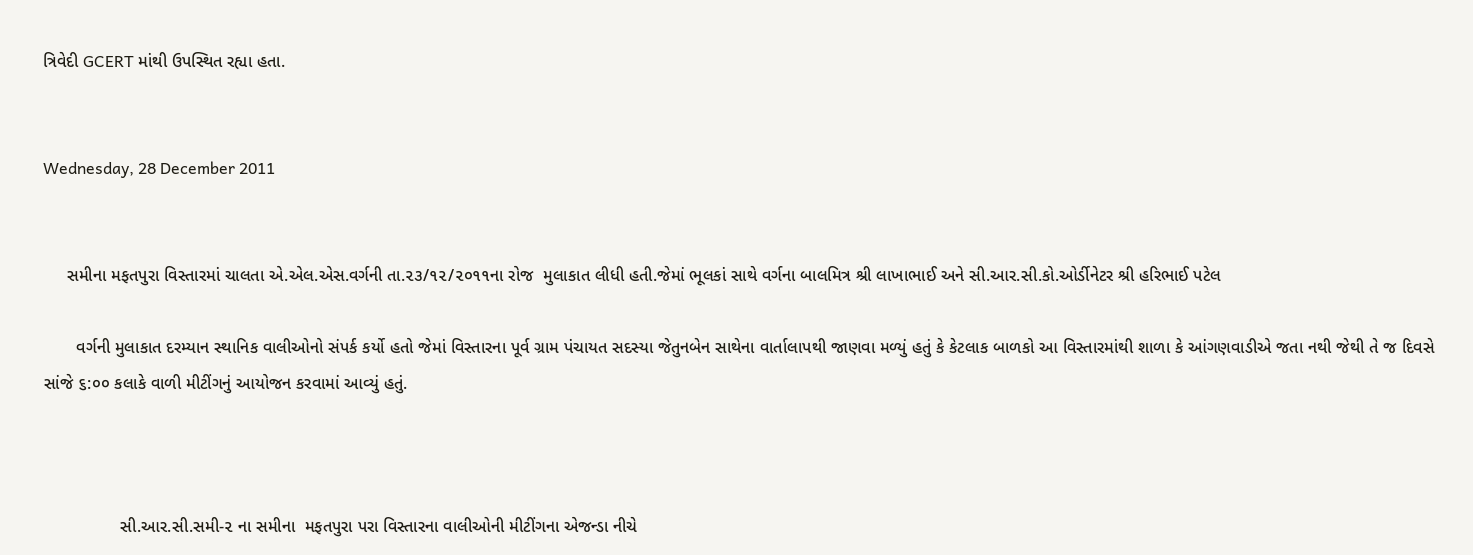ત્રિવેદી GCERT માંથી ઉપસ્થિત રહ્યા હતા.


Wednesday, 28 December 2011


     સમીના મફતપુરા વિસ્તારમાં ચાલતા એ.એલ.એસ.વર્ગની તા.૨૩/૧૨/૨૦૧૧ના રોજ  મુલાકાત લીધી હતી.જેમાં ભૂલકાં સાથે વર્ગના બાલમિત્ર શ્રી લાખાભાઈ અને સી.આર.સી.કો.ઓર્ડીનેટર શ્રી હરિભાઈ પટેલ

       વર્ગની મુલાકાત દરમ્યાન સ્થાનિક વાલીઓનો સંપર્ક કર્યો હતો જેમાં વિસ્તારના પૂર્વ ગ્રામ પંચાયત સદસ્યા જેતુનબેન સાથેના વાર્તાલાપથી જાણવા મળ્યું હતું કે કેટલાક બાળકો આ વિસ્તારમાંથી શાળા કે આંગણવાડીએ જતા નથી જેથી તે જ દિવસે સાંજે ૬:૦૦ કલાકે વાળી મીટીંગનું આયોજન કરવામાં આવ્યું હતું.



                સી.આર.સી.સમી-૨ ના સમીના  મફતપુરા પરા વિસ્તારના વાલીઓની મીટીંગના એજન્ડા નીચે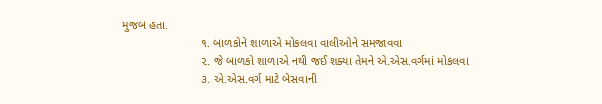મુજબ હતા.
                        ૧. બાળકોને શાળાએ મોકલવા વાલીઓને સમજાવવા
                        ૨. જે બાળકો શાળાએ નથી જઈ શક્યા તેમને એ.એસ.વર્ગમાં મોકલવા
                        ૩. એ.એસ.વર્ગ માટે બેસવાની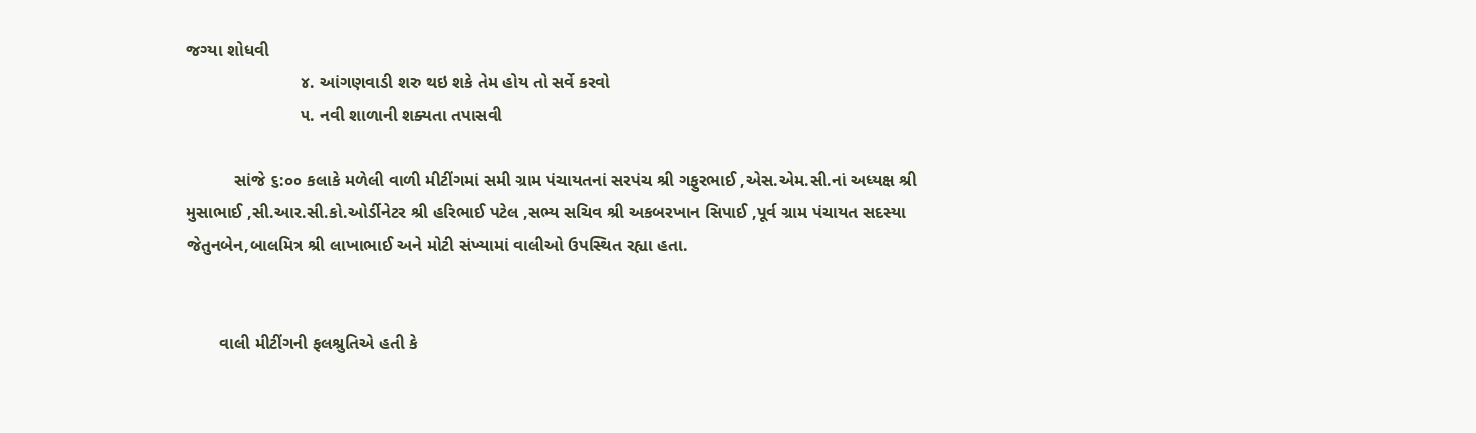જગ્યા શોધવી
                        ૪. આંગણવાડી શરુ થઇ શકે તેમ હોય તો સર્વે કરવો
                        ૫. નવી શાળાની શક્યતા તપાસવી

          સાંજે ૬:૦૦ કલાકે મળેલી વાળી મીટીંગમાં સમી ગ્રામ પંચાયતનાં સરપંચ શ્રી ગફુરભાઈ ,એસ.એમ.સી.નાં અધ્યક્ષ શ્રી મુસાભાઈ ,સી.આર.સી.કો.ઓર્ડીનેટર શ્રી હરિભાઈ પટેલ ,સભ્ય સચિવ શ્રી અકબરખાન સિપાઈ ,પૂર્વ ગ્રામ પંચાયત સદસ્યા જેતુનબેન,બાલમિત્ર શ્રી લાખાભાઈ અને મોટી સંખ્યામાં વાલીઓ ઉપસ્થિત રહ્યા હતા.


       વાલી મીટીંગની ફલશ્રુતિએ હતી કે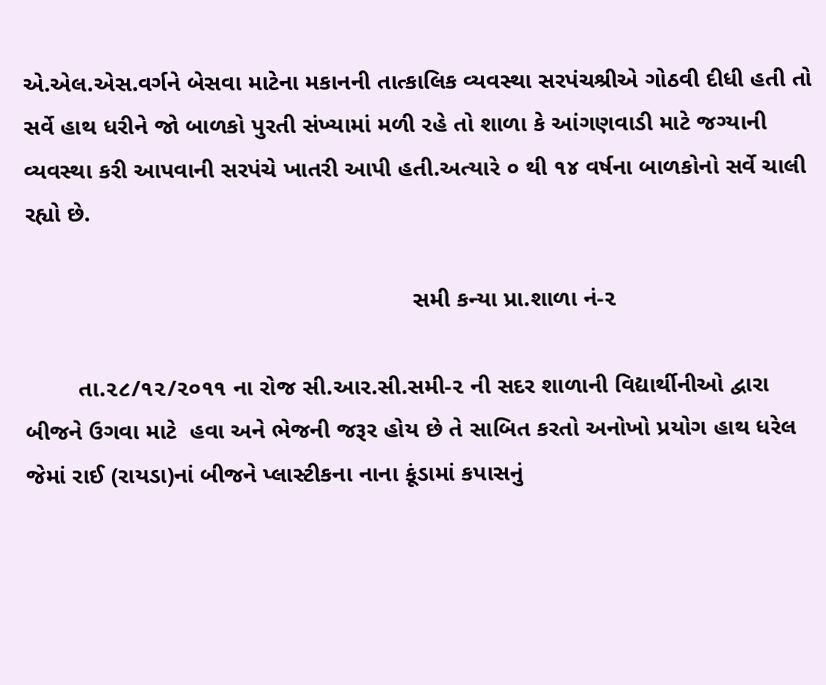એ.એલ.એસ.વર્ગને બેસવા માટેના મકાનની તાત્કાલિક વ્યવસ્થા સરપંચશ્રીએ ગોઠવી દીધી હતી તો સર્વે હાથ ધરીને જો બાળકો પુરતી સંખ્યામાં મળી રહે તો શાળા કે આંગણવાડી માટે જગ્યાની વ્યવસ્થા કરી આપવાની સરપંચે ખાતરી આપી હતી.અત્યારે ૦ થી ૧૪ વર્ષના બાળકોનો સર્વે ચાલી રહ્યો છે.

                                                           સમી કન્યા પ્રા.શાળા નં-૨

        તા.૨૮/૧૨/૨૦૧૧ ના રોજ સી.આર.સી.સમી-૨ ની સદર શાળાની વિદ્યાર્થીનીઓ દ્વારા  બીજને ઉગવા માટે  હવા અને ભેજની જરૂર હોય છે તે સાબિત કરતો અનોખો પ્રયોગ હાથ ધરેલ જેમાં રાઈ (રાયડા)નાં બીજને પ્લાસ્ટીકના નાના કૂંડામાં કપાસનું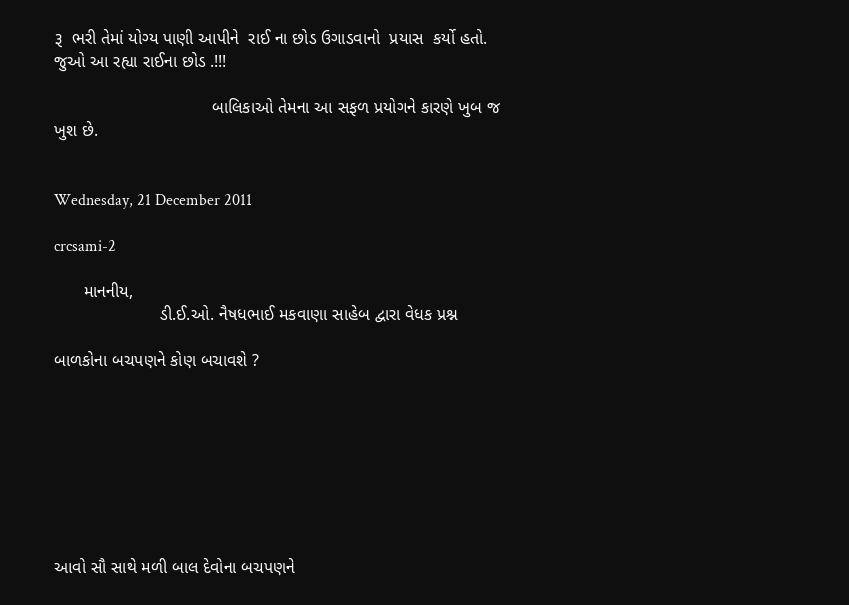રૂ  ભરી તેમાં યોગ્ય પાણી આપીને  રાઈ ના છોડ ઉગાડવાનો  પ્રયાસ  કર્યો હતો. જુઓ આ રહ્યા રાઈના છોડ .!!!

                                 બાલિકાઓ તેમના આ સફળ પ્રયોગને કારણે ખુબ જ  ખુશ છે.


Wednesday, 21 December 2011

crcsami-2

      માનનીય,
                      ડી.ઈ.ઓ. નૈષધભાઈ મકવાણા સાહેબ દ્વારા વેધક પ્રશ્ન

બાળકોના બચપણને કોણ બચાવશે ?








આવો સૌ સાથે મળી બાલ દેવોના બચપણને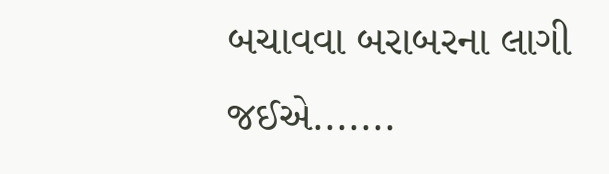બચાવવા બરાબરના લાગી જઈએ.......